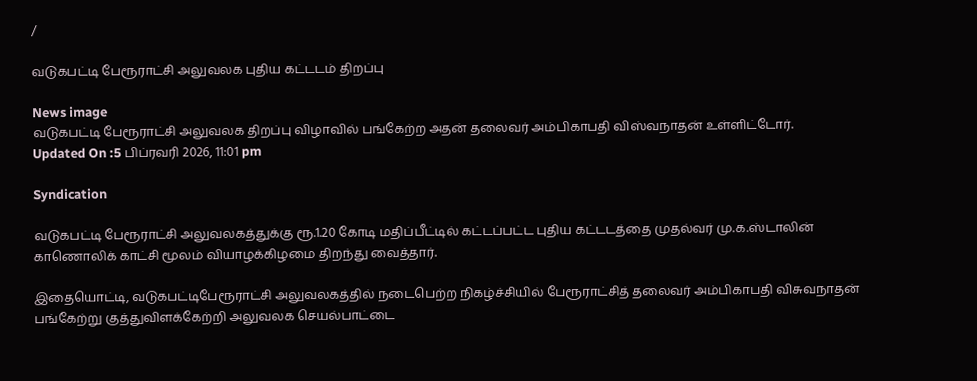/

வடுகபட்டி பேரூராட்சி அலுவலக புதிய கட்டடம் திறப்பு

News image
வடுகபட்டி பேரூராட்சி அலுவலக திறப்பு விழாவில் பங்கேற்ற அதன் தலைவர் அம்பிகாபதி விஸ்வநாதன் உள்ளிட்டோர்.
Updated On :5 பிப்ரவரி 2026, 11:01 pm

Syndication

வடுகபட்டி பேரூராட்சி அலுவலகத்துக்கு ரூ.1.20 கோடி மதிப்பீட்டில் கட்டப்பட்ட புதிய கட்டடத்தை முதல்வர் மு.க.ஸ்டாலின் காணொலிக் காட்சி மூலம் வியாழக்கிழமை திறந்து வைத்தார்.

இதையொட்டி, வடுகபட்டிபேரூராட்சி அலுவலகத்தில் நடைபெற்ற நிகழ்ச்சியில் பேரூராட்சித் தலைவர் அம்பிகாபதி விசுவநாதன் பங்கேற்று குத்துவிளக்கேற்றி அலுவலக செயல்பாட்டை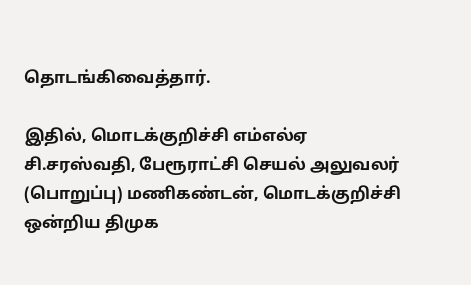தொடங்கிவைத்தார்.

இதில், மொடக்குறிச்சி எம்எல்ஏ சி.சரஸ்வதி, பேரூராட்சி செயல் அலுவலர் (பொறுப்பு) மணிகண்டன், மொடக்குறிச்சி ஒன்றிய திமுக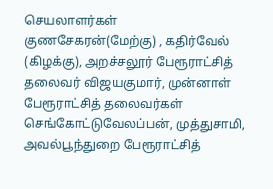செயலாளர்கள் குணசேகரன்(மேற்கு) , கதிர்வேல் (கிழக்கு), அறச்சலூர் பேரூராட்சித் தலைவர் விஜயகுமார், முன்னாள் பேரூராட்சித் தலைவர்கள் செங்கோட்டுவேலப்பன், முத்துசாமி, அவல்பூந்துறை பேரூராட்சித்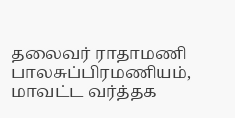தலைவர் ராதாமணி பாலசுப்பிரமணியம், மாவட்ட வர்த்தக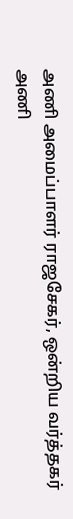அணி அமைப்பாளர் ராஜசேகர், ஒன்றிய வர்த்தகர் அணி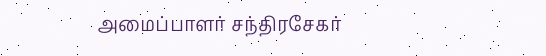அமைப்பாளர் சந்திரசேகர்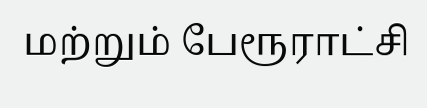மற்றும் பேரூராட்சி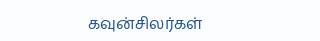கவுன்சிலர்கள்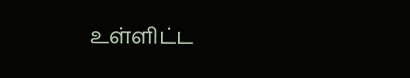உள்ளிட்ட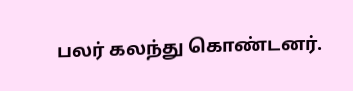பலர் கலந்து கொண்டனர்.